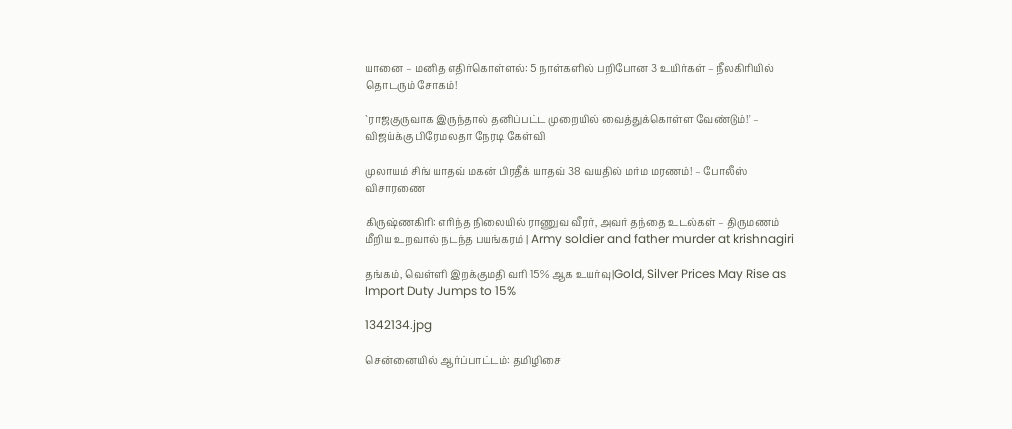யானை – மனித எதிர்கொள்ளல்: 5 நாள்களில் பறிபோன 3 உயிர்கள் – நீலகிரியில் தொடரும் சோகம்!

`ராஜகுருவாக இருந்தால் தனிப்பட்ட முறையில் வைத்துக்கொள்ள வேண்டும்!' – விஜய்க்கு பிரேமலதா நேரடி கேள்வி

முலாயம் சிங் யாதவ் மகன் பிரதீக் யாதவ் 38 வயதில் மர்ம மரணம்! – போலீஸ் விசாரணை

கிருஷ்ணகிரி: எரிந்த நிலையில் ராணுவ வீரர், அவர் தந்தை உடல்கள் – திருமணம் மீறிய உறவால் நடந்த பயங்கரம் | Army soldier and father murder at krishnagiri

தங்கம், வெள்ளி இறக்குமதி வரி 15% ஆக உயர்வு|Gold, Silver Prices May Rise as Import Duty Jumps to 15%

1342134.jpg

சென்னையில் ஆர்ப்பாட்டம்: தமிழிசை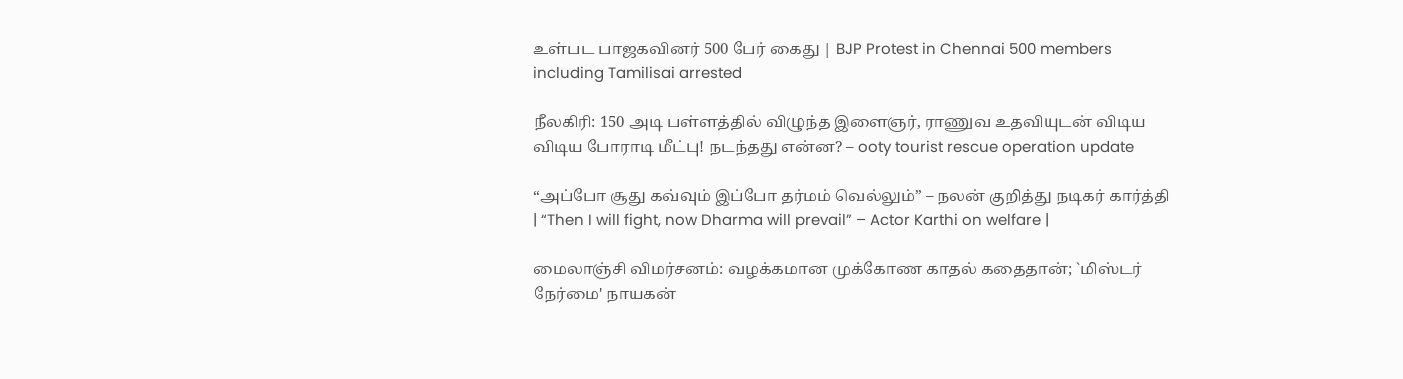உள்பட பாஜகவினர் 500 பேர் கைது | BJP Protest in Chennai 500 members including Tamilisai arrested

நீலகிரி: 150 அடி பள்ளத்தில் விழுந்த இளைஞர், ராணுவ உதவியுடன் விடிய விடிய போராடி மீட்பு! நடந்தது என்ன? – ooty tourist rescue operation update

“அப்போ சூது கவ்வும் இப்போ தர்மம் வெல்லும்” – நலன் குறித்து நடிகர் கார்த்தி | “Then I will fight, now Dharma will prevail” – Actor Karthi on welfare |

மைலாஞ்சி விமர்சனம்: வழக்கமான முக்கோண காதல் கதைதான்; `மிஸ்டர் நேர்மை' நாயகன்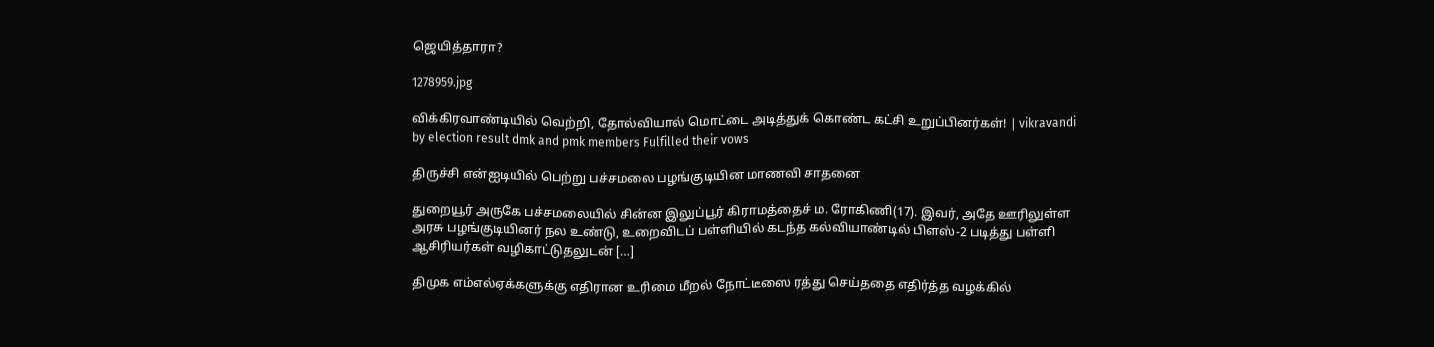ஜெயித்தாரா?

1278959.jpg

விக்கிரவாண்டியில் வெற்றி, தோல்வியால் மொட்டை அடித்துக் கொண்ட கட்சி உறுப்பினர்கள்! | vikravandi by election result dmk and pmk members Fulfilled their vows

திருச்சி என்ஐடியில் பெற்று பச்சமலை பழங்குடியின மாணவி சாதனை

துறையூர் அருகே பச்சமலையில் சின்ன இலுப்பூர் கிராமத்தைச் ம. ரோகிணி(17). இவர், அதே ஊரிலுள்ள அரசு பழங்குடியினர் நல உண்டு, உறைவிடப் பள்ளியில் கடந்த கல்வியாண்டில் பிளஸ்-2 படித்து பள்ளி ஆசிரியர்கள் வழிகாட்டுதலுடன் […]

திமுக எம்எல்ஏக்களுக்கு எதிரான உரிமை மீறல் நோட்டீஸை ரத்து செய்ததை எதிர்த்த வழக்கில்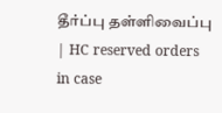தீர்ப்பு தள்ளிவைப்பு | HC reserved orders in case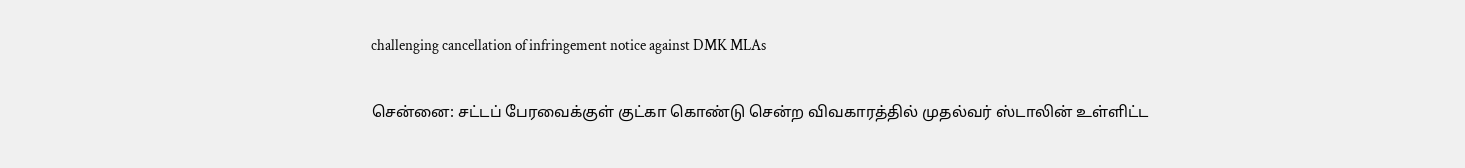challenging cancellation of infringement notice against DMK MLAs

சென்னை: சட்டப் பேரவைக்குள் குட்கா கொண்டு சென்ற விவகாரத்தில் முதல்வர் ஸ்டாலின் உள்ளிட்ட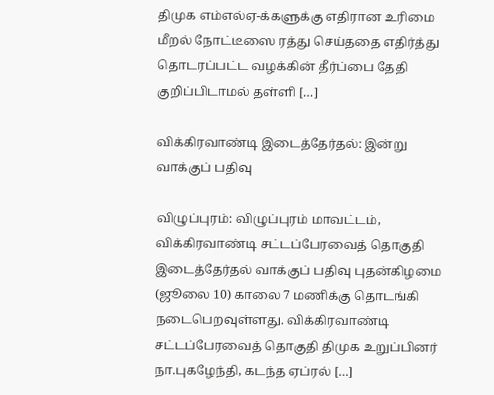திமுக எம்எல்ஏ-க்களுக்கு எதிரான உரிமை மீறல் நோட்டீஸை ரத்து செய்ததை எதிர்த்து தொடரப்பட்ட வழக்கின் தீர்ப்பை தேதி குறிப்பிடாமல் தள்ளி […]

விக்கிரவாண்டி இடைத்தேர்தல்: இன்று வாக்குப் பதிவு

விழுப்புரம்: விழுப்புரம் மாவட்டம், விக்கிரவாண்டி சட்டப்பேரவைத் தொகுதி இடைத்தேர்தல் வாக்குப் பதிவு புதன்கிழமை (ஜூலை 10) காலை 7 மணிக்கு தொடங்கி நடைபெறவுள்ளது. விக்கிரவாண்டி சட்டப்பேரவைத் தொகுதி திமுக உறுப்பினர் நா.புகழேந்தி, கடந்த ஏப்ரல் […]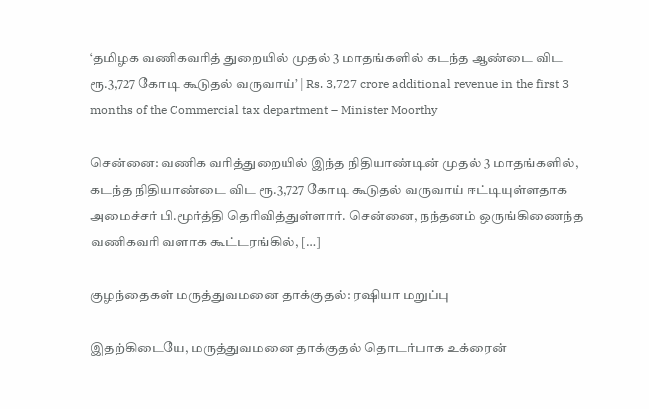‘தமிழக வணிகவரித் துறையில் முதல் 3 மாதங்களில் கடந்த ஆண்டை விட ரூ.3,727 கோடி கூடுதல் வருவாய்’ | Rs. 3,727 crore additional revenue in the first 3 months of the Commercial tax department – Minister Moorthy

சென்னை: வணிக வரித்துறையில் இந்த நிதியாண்டின் முதல் 3 மாதங்களில், கடந்த நிதியாண்டை விட ரூ.3,727 கோடி கூடுதல் வருவாய் ஈட்டியுள்ளதாக அமைச்சர் பி.மூர்த்தி தெரிவித்துள்ளார். சென்னை, நந்தனம் ஒருங்கிணைந்த வணிகவரி வளாக கூட்டரங்கில், […]

குழந்தைகள் மருத்துவமனை தாக்குதல்: ரஷியா மறுப்பு

இதற்கிடையே, மருத்துவமனை தாக்குதல் தொடர்பாக உக்ரைன்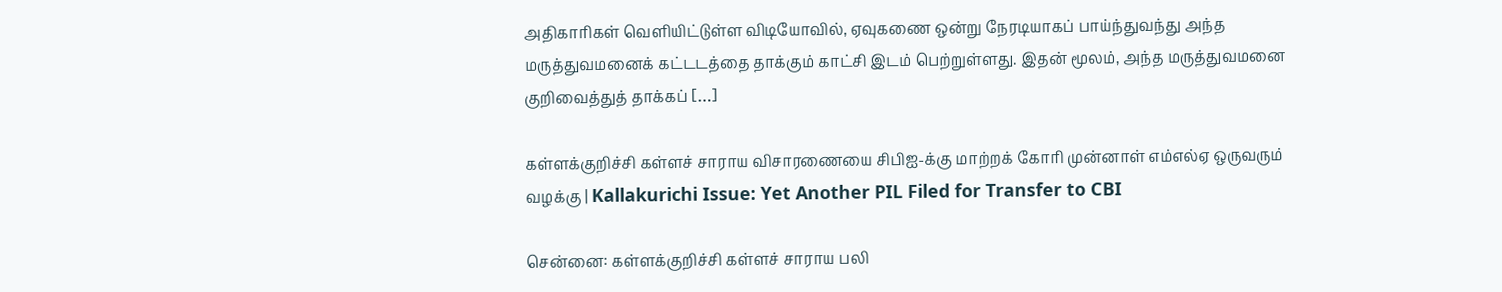அதிகாரிகள் வெளியிட்டுள்ள விடியோவில், ஏவுகணை ஒன்று நேரடியாகப் பாய்ந்துவந்து அந்த மருத்துவமனைக் கட்டடத்தை தாக்கும் காட்சி இடம் பெற்றுள்ளது. இதன் மூலம், அந்த மருத்துவமனை குறிவைத்துத் தாக்கப் […]

கள்ளக்குறிச்சி கள்ளச் சாராய விசாரணையை சிபிஐ-க்கு மாற்றக் கோரி முன்னாள் எம்எல்ஏ ஒருவரும் வழக்கு | Kallakurichi Issue: Yet Another PIL Filed for Transfer to CBI

சென்னை: கள்ளக்குறிச்சி கள்ளச் சாராய பலி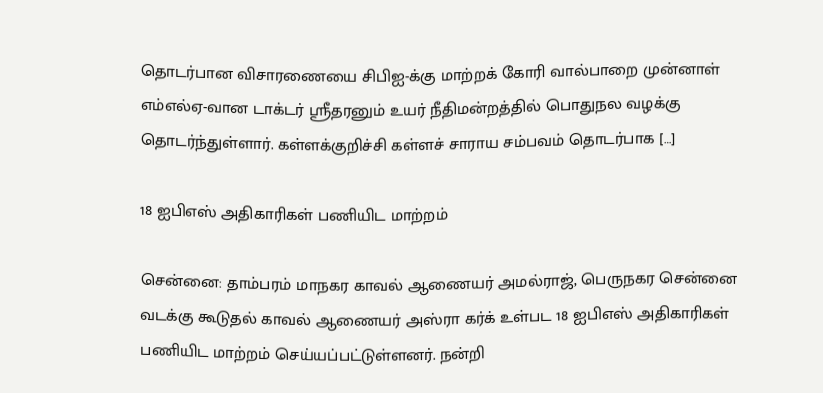தொடர்பான விசாரணையை சிபிஐ-க்கு மாற்றக் கோரி வால்பாறை முன்னாள் எம்எல்ஏ-வான டாக்டர் ஸ்ரீதரனும் உயர் நீதிமன்றத்தில் பொதுநல வழக்கு தொடர்ந்துள்ளார். கள்ளக்குறிச்சி கள்ளச் சாராய சம்பவம் தொடர்பாக […]

18 ஐபிஎஸ் அதிகாரிகள் பணியிட மாற்றம்

சென்னை: தாம்பரம் மாநகர காவல் ஆணையர் அமல்ராஜ், பெருநகர சென்னை வடக்கு கூடுதல் காவல் ஆணையர் அஸ்ரா கர்க் உள்பட 18 ஐபிஎஸ் அதிகாரிகள் பணியிட மாற்றம் செய்யப்பட்டுள்ளனர். நன்றி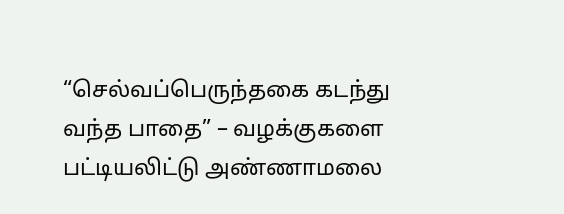“செல்வப்பெருந்தகை கடந்து வந்த பாதை” – வழக்குகளை பட்டியலிட்டு அண்ணாமலை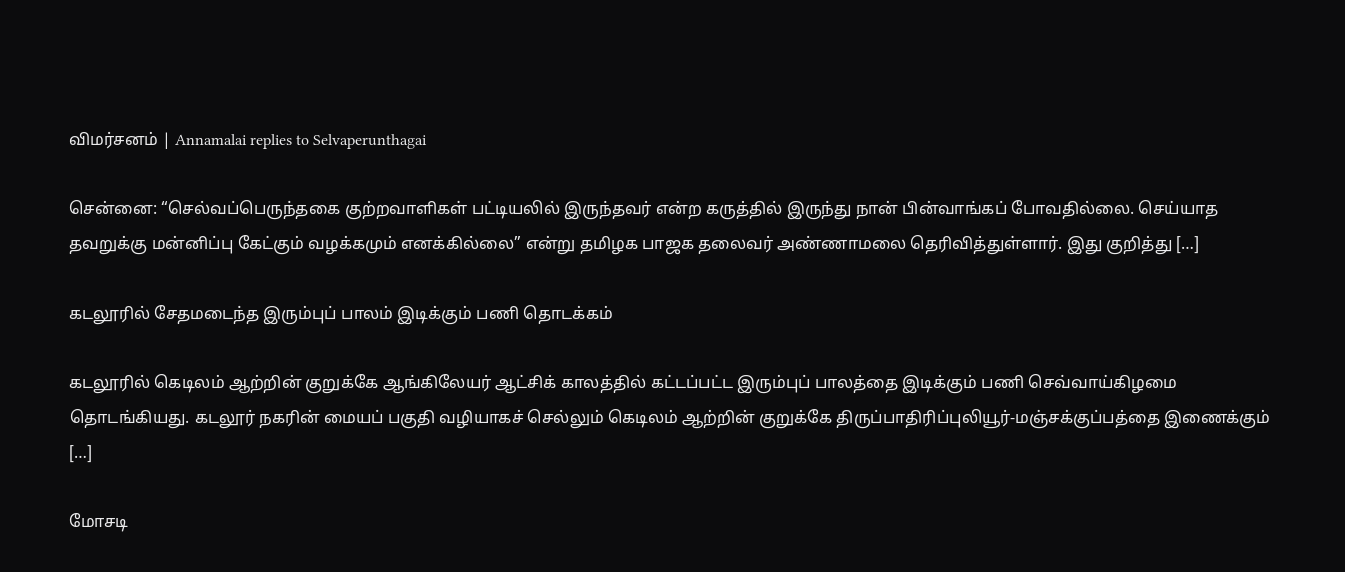விமர்சனம் | Annamalai replies to Selvaperunthagai

சென்னை: “செல்வப்பெருந்தகை குற்றவாளிகள் பட்டியலில் இருந்தவர் என்ற கருத்தில் இருந்து நான் பின்வாங்கப் போவதில்லை. செய்யாத தவறுக்கு மன்னிப்பு கேட்கும் வழக்கமும் எனக்கில்லை” என்று தமிழக பாஜக தலைவர் அண்ணாமலை தெரிவித்துள்ளார். இது குறித்து […]

கடலூரில் சேதமடைந்த இரும்புப் பாலம் இடிக்கும் பணி தொடக்கம்

கடலூரில் கெடிலம் ஆற்றின் குறுக்கே ஆங்கிலேயர் ஆட்சிக் காலத்தில் கட்டப்பட்ட இரும்புப் பாலத்தை இடிக்கும் பணி செவ்வாய்கிழமை தொடங்கியது. கடலூர் நகரின் மையப் பகுதி வழியாகச் செல்லும் கெடிலம் ஆற்றின் குறுக்கே திருப்பாதிரிப்புலியூர்-மஞ்சக்குப்பத்தை இணைக்கும் […]

மோசடி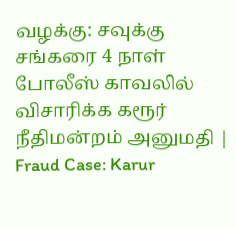வழக்கு: சவுக்கு சங்கரை 4 நாள் போலீஸ் காவலில் விசாரிக்க கரூர் நீதிமன்றம் அனுமதி | Fraud Case: Karur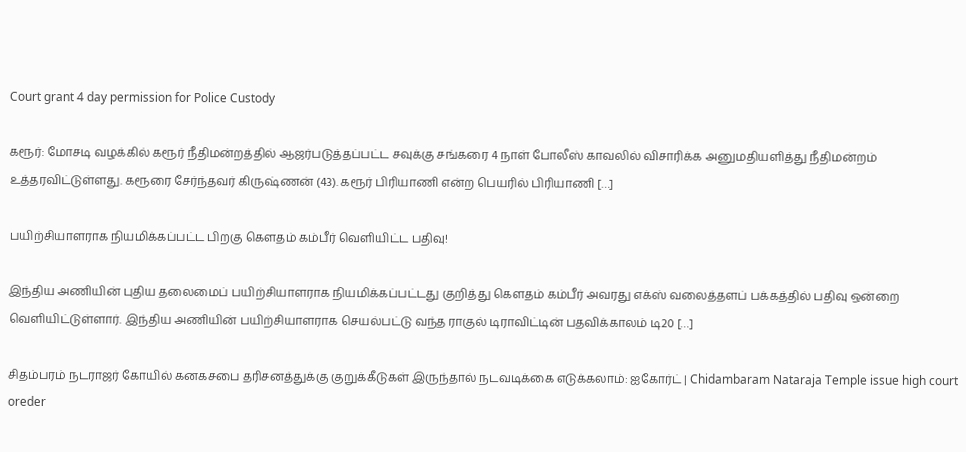Court grant 4 day permission for Police Custody

கரூர்: மோசடி வழக்கில் கரூர் நீதிமன்றத்தில் ஆஜர்படுத்தப்பட்ட சவுக்கு சங்கரை 4 நாள் போலீஸ் காவலில் விசாரிக்க அனுமதியளித்து நீதிமன்றம் உத்தரவிட்டுள்ளது. கரூரை சேர்ந்தவர் கிருஷ்ணன் (43). கரூர் பிரியாணி என்ற பெயரில் பிரியாணி […]

பயிற்சியாளராக நியமிக்கப்பட்ட பிறகு கௌதம் கம்பீர் வெளியிட்ட பதிவு!

இந்திய அணியின் புதிய தலைமைப் பயிற்சியாளராக நியமிக்கப்பட்டது குறித்து கௌதம் கம்பீர் அவரது எக்ஸ் வலைத்தளப் பக்கத்தில் பதிவு ஒன்றை வெளியிட்டுள்ளார். இந்திய அணியின் பயிற்சியாளராக செயல்பட்டு வந்த ராகுல் டிராவிட்டின் பதவிக்காலம் டி20 […]

சிதம்பரம் நடராஜர் கோயில் கனகசபை தரிசனத்துக்கு குறுக்கீடுகள் இருந்தால் நடவடிக்கை எடுக்கலாம்: ஐகோர்ட் | Chidambaram Nataraja Temple issue high court oreder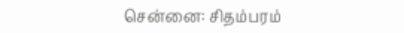சென்னை: சிதம்பரம்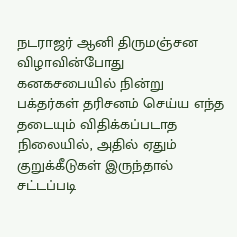நடராஜர் ஆனி திருமஞ்சன விழாவின்போது கனகசபையில் நின்று பக்தர்கள் தரிசனம் செய்ய எந்த தடையும் விதிக்கப்படாத நிலையில், அதில் ஏதும் குறுக்கீடுகள் இருந்தால் சட்டப்படி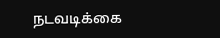நடவடிக்கை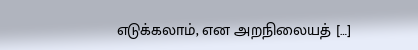எடுக்கலாம், என அறநிலையத் […]